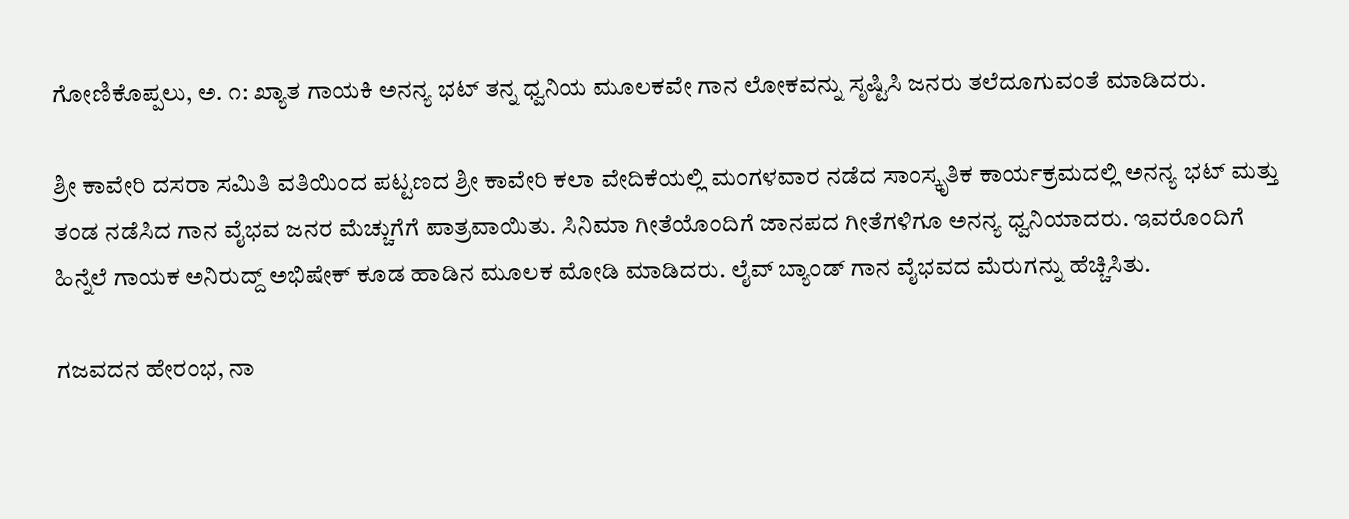ಗೋಣಿಕೊಪ್ಪಲು, ಅ. ೧: ಖ್ಯಾತ ಗಾಯಕಿ ಅನನ್ಯ ಭಟ್ ತನ್ನ ಧ್ವನಿಯ ಮೂಲಕವೇ ಗಾನ ಲೋಕವನ್ನು ಸೃಷ್ಟಿಸಿ ಜನರು ತಲೆದೂಗುವಂತೆ ಮಾಡಿದರು.

ಶ್ರೀ ಕಾವೇರಿ ದಸರಾ ಸಮಿತಿ ವತಿಯಿಂದ ಪಟ್ಟಣದ ಶ್ರೀ ಕಾವೇರಿ ಕಲಾ ವೇದಿಕೆಯಲ್ಲಿ ಮಂಗಳವಾರ ನಡೆದ ಸಾಂಸ್ಕೃತಿಕ ಕಾರ್ಯಕ್ರಮದಲ್ಲಿ ಅನನ್ಯ ಭಟ್ ಮತ್ತು ತಂಡ ನಡೆಸಿದ ಗಾನ ವೈಭವ ಜನರ ಮೆಚ್ಚುಗೆಗೆ ಪಾತ್ರವಾಯಿತು. ಸಿನಿಮಾ ಗೀತೆಯೊಂದಿಗೆ ಜಾನಪದ ಗೀತೆಗಳಿಗೂ ಅನನ್ಯ ಧ್ವನಿಯಾದರು. ಇವರೊಂದಿಗೆ ಹಿನ್ನೆಲೆ ಗಾಯಕ ಅನಿರುದ್ದ್ ಅಭಿಷೇಕ್ ಕೂಡ ಹಾಡಿನ ಮೂಲಕ ಮೋಡಿ ಮಾಡಿದರು. ಲೈವ್ ಬ್ಯಾಂಡ್ ಗಾನ ವೈಭವದ ಮೆರುಗನ್ನು ಹೆಚ್ಚಿಸಿತು.

ಗಜವದನ ಹೇರಂಭ, ನಾ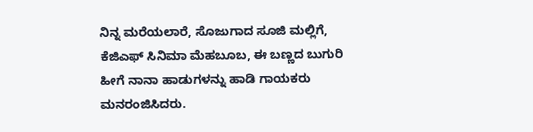ನಿನ್ನ ಮರೆಯಲಾರೆ, ಸೊಜುಗಾದ ಸೂಜಿ ಮಲ್ಲಿಗೆ, ಕೆಜಿಎಫ್ ಸಿನಿಮಾ ಮೆಹಬೂಬ, ಈ ಬಣ್ಣದ ಬುಗುರಿ ಹೀಗೆ ನಾನಾ ಹಾಡುಗಳನ್ನು ಹಾಡಿ ಗಾಯಕರು ಮನರಂಜಿಸಿದರು.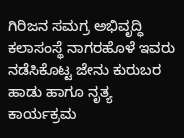ಗಿರಿಜನ ಸಮಗ್ರ ಅಭಿವೃದ್ಧಿ ಕಲಾಸಂಸ್ಥೆ ನಾಗರಹೊಳೆ ಇವರು ನಡೆಸಿಕೊಟ್ಟ ಜೇನು ಕುರುಬರ ಹಾಡು ಹಾಗೂ ನೃತ್ಯ ಕಾರ್ಯಕ್ರಮ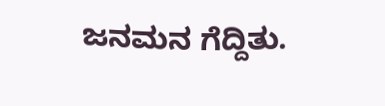ಜನಮನ ಗೆದ್ದಿತು.